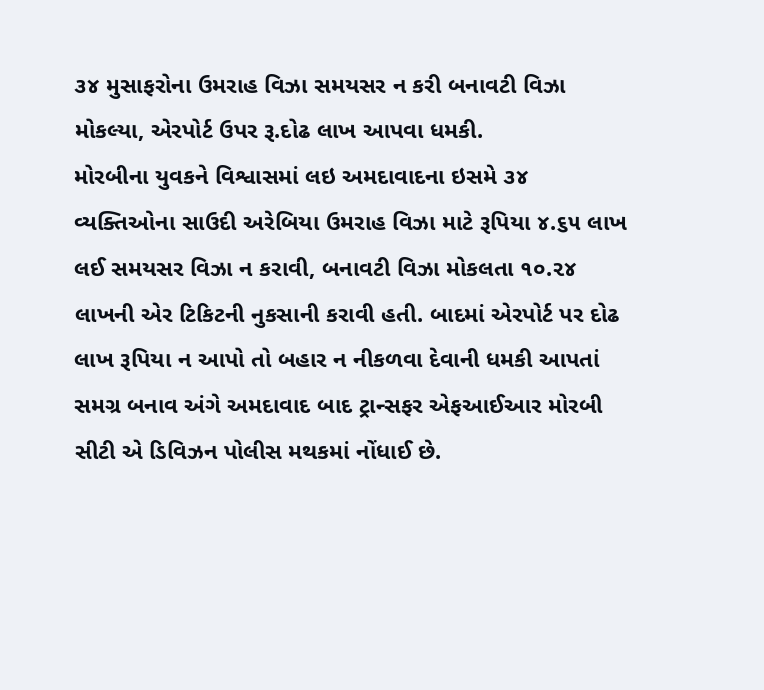૩૪ મુસાફરોના ઉમરાહ વિઝા સમયસર ન કરી બનાવટી વિઝા મોકલ્યા, એરપોર્ટ ઉપર રૂ.દોઢ લાખ આપવા ધમકી.
મોરબીના યુવકને વિશ્વાસમાં લઇ અમદાવાદના ઇસમે ૩૪ વ્યક્તિઓના સાઉદી અરેબિયા ઉમરાહ વિઝા માટે રૂપિયા ૪.૬૫ લાખ લઈ સમયસર વિઝા ન કરાવી, બનાવટી વિઝા મોકલતા ૧૦.૨૪ લાખની એર ટિકિટની નુકસાની કરાવી હતી. બાદમાં એરપોર્ટ પર દોઢ લાખ રૂપિયા ન આપો તો બહાર ન નીકળવા દેવાની ધમકી આપતાં સમગ્ર બનાવ અંગે અમદાવાદ બાદ ટ્રાન્સફર એફઆઈઆર મોરબી સીટી એ ડિવિઝન પોલીસ મથકમાં નોંધાઈ છે.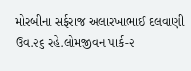મોરબીના સર્ફરાજ અલારખાભાઈ દલવાણી ઉવ.૨૬ રહે.લોમજીવન પાર્ક-૨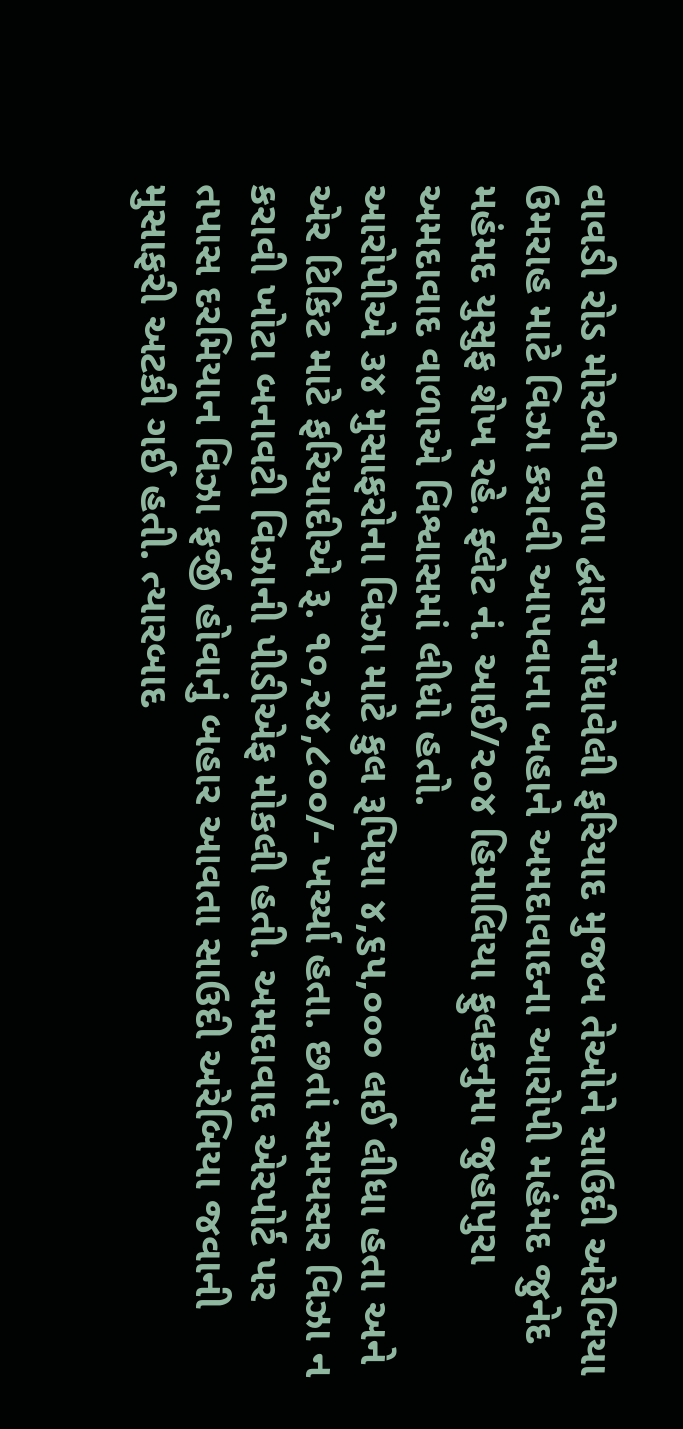વાવડી રોડ મોરબી વાળા દ્વારા નોંધાવેલી ફરિયાદ મુજબ તેઓને સાઉદી અરેબિયા ઉમરાહ માટે વિઝા કરાવી આપવાના બહાને અમદાવાદના આરોપી મહંમદ જુનેદ મહંમદ યુસુફ શેખ રહે. ફ્લેટ નં. આઈ/૨૦૪ હિમાલિયા ફુલકનુમા જુહાપુરા અમદાવાદ વાળાએ વિશ્વાસમાં લીધો હતો.
આરોપીએ ૩૪ મુસાફરોના વિઝા માટે કુલ રૂપિયા ૪,૬૫,૦૦૦ લઈ લીધા હતા અને એર ટિકિટ માટે ફરિયાદીએ રૂ. ૧૦,૨૪,૮૦૦/- ખર્ચ્યા હતા. છતાં સમયસર વિઝા ન કરાવી ખોટા બનાવટી વિઝાની પીડીએફ મોકલી હતી. અમદાવાદ એરપોર્ટ પર તપાસ દરમિયાન વિઝા ફર્જી હોવાનું બહાર આવતા સાઉદી અરેબિયા જવાની મુસાફરી અટકી ગઈ હતી. ત્યારબાદ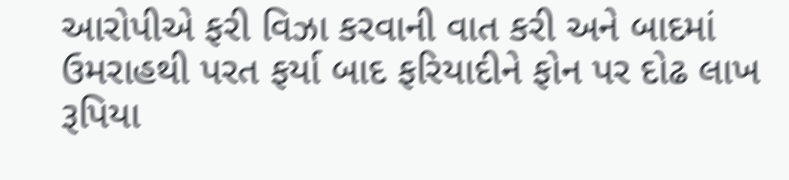આરોપીએ ફરી વિઝા કરવાની વાત કરી અને બાદમાં ઉમરાહથી પરત ફર્યા બાદ ફરિયાદીને ફોન પર દોઢ લાખ રૂપિયા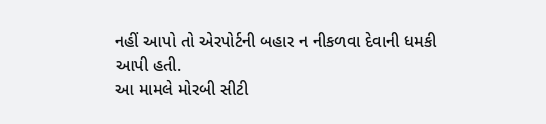નહીં આપો તો એરપોર્ટની બહાર ન નીકળવા દેવાની ધમકી આપી હતી.
આ મામલે મોરબી સીટી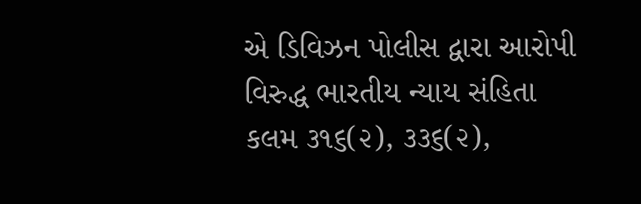એ ડિવિઝન પોલીસ દ્વારા આરોપી વિરુદ્ધ ભારતીય ન્યાય સંહિતા કલમ ૩૧૬(૨), ૩૩૬(૨),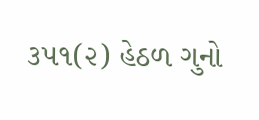૩૫૧(૨) હેઠળ ગુનો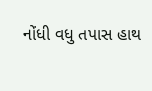નોંધી વધુ તપાસ હાથ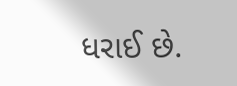ધરાઈ છે.